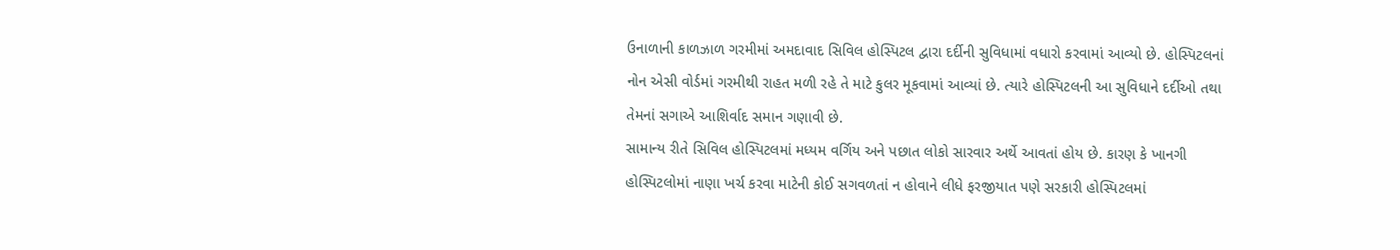ઉનાળાની કાળઝાળ ગરમીમાં અમદાવાદ સિવિલ હોસ્પિટલ દ્વારા દર્દીની સુવિધામાં વધારો કરવામાં આવ્યો છે. હોસ્પિટલનાં નોન એસી વોર્ડમાં ગરમીથી રાહત મળી રહે તે માટે કુલર મૂકવામાં આવ્યાં છે. ત્યારે હોસ્પિટલની આ સુવિધાને દર્દીઓ તથા તેમનાં સગાએ આશિર્વાદ સમાન ગણાવી છે.
સામાન્ય રીતે સિવિલ હોસ્પિટલમાં મધ્યમ વર્ગિય અને પછાત લોકો સારવાર અર્થે આવતાં હોય છે. કારણ કે ખાનગી હોસ્પિટલોમાં નાણા ખર્ચ કરવા માટેની કોઈ સગવળતાં ન હોવાને લીધે ફરજીયાત પણે સરકારી હોસ્પિટલમાં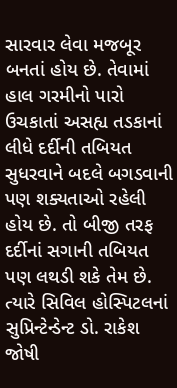સારવાર લેવા મજબૂર બનતાં હોય છે. તેવામાં હાલ ગરમીનો પારો ઉચકાતાં અસહ્ય તડકાનાં લીધે દર્દીની તબિયત સુધરવાને બદલે બગડવાની પણ શક્યતાઓ રહેલી હોય છે. તો બીજી તરફ દર્દીનાં સગાની તબિયત પણ લથડી શકે તેમ છે. ત્યારે સિવિલ હોસ્પિટલનાં સુપ્રિન્ટેન્ડેન્ટ ડો. રાકેશ જોષી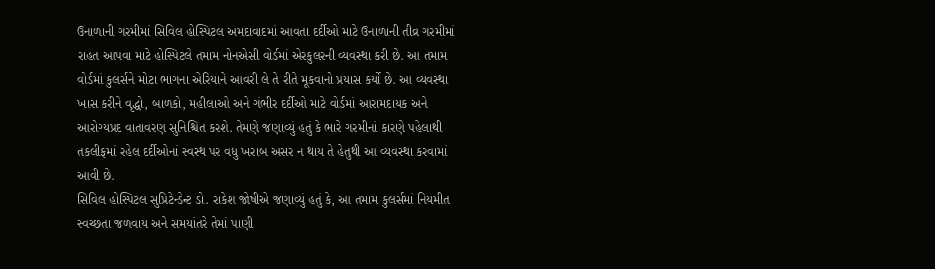ઉનાળાની ગરમીમાં સિવિલ હોસ્પિટલ અમદાવાદમાં આવતા દર્દીઓ માટે ઉનાળાની તીવ્ર ગરમીમાં રાહત આપવા માટે હોસ્પિટલે તમામ નોનએસી વોર્ડમાં એરકુલરની વ્યવસ્થા કરી છે. આ તમામ વોર્ડમાં કુલર્સને મોટા ભાગના એરિયાને આવરી લે તે રીતે મૂકવાનો પ્રયાસ કર્યો છે. આ વ્યવસ્થા ખાસ કરીને વૃદ્ધો, બાળકો, મહીલાઓ અને ગંભીર દર્દીઓ માટે વોર્ડમાં આરામદાયક અને આરોગ્યપ્રદ વાતાવરણ સુનિશ્ચિત કરશે. તેમણે જણાવ્યું હતું કે ભારે ગરમીનાં કારણે પહેલાથી તકલીફમાં રહેલ દર્દીઓનાં સ્વસ્થ પર વધુ ખરાબ અસર ન થાય તે હેતુથી આ વ્યવસ્થા કરવામાં આવી છે.
સિવિલ હોસ્પિટલ સુપ્રિટેન્ડેન્ટ ડો. રાકેશ જોષીએ જણાવ્યું હતું કે, આ તમામ કુલર્સમાં નિયમીત સ્વચ્છતા જળવાય અને સમયાંતરે તેમાં પાણી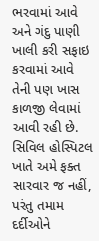ભરવામાં આવે અને ગંદુ પાણી ખાલી કરી સફાઇ કરવામાં આવે તેની પણ ખાસ કાળજી લેવામાં આવી રહી છે. સિવિલ હોસ્પિટલ ખાતે અમે ફક્ત સારવાર જ નહીં, પરંતુ તમામ દર્દીઓને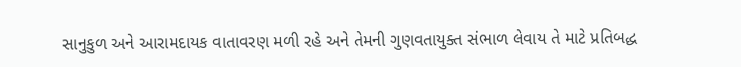સાનુકુળ અને આરામદાયક વાતાવરણ મળી રહે અને તેમની ગુણવતાયુક્ત સંભાળ લેવાય તે માટે પ્રતિબદ્ધ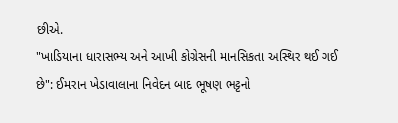છીએ.
"ખાડિયાના ધારાસભ્ય અને આખી કોગ્રેસની માનસિકતા અસ્થિર થઈ ગઈ છે": ઈમરાન ખેડાવાલાના નિવેદન બાદ ભૂષણ ભટ્ટનો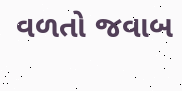વળતો જવાબ